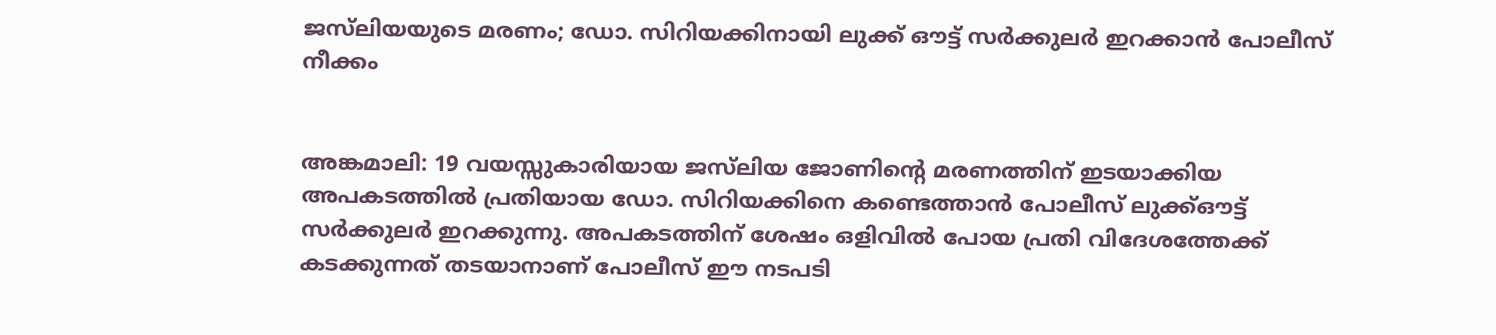ജസ്‌ലിയയുടെ മരണം; ഡോ. സിറിയക്കിനായി ലുക്ക് ഔട്ട് സർക്കുലർ ഇറക്കാൻ പോലീസ് നീക്കം


അങ്കമാലി: 19 വയസ്സുകാരിയായ ജസ്‌ലിയ ജോണിൻ്റെ മരണത്തിന് ഇടയാക്കിയ അപകടത്തിൽ പ്രതിയായ ഡോ. സിറിയക്കിനെ കണ്ടെത്താൻ പോലീസ് ലുക്ക്ഔട്ട് സർക്കുലർ ഇറക്കുന്നു. അപകടത്തിന് ശേഷം ഒളിവിൽ പോയ പ്രതി വിദേശത്തേക്ക് കടക്കുന്നത് തടയാനാണ് പോലീസ് ഈ നടപടി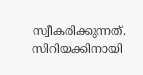സ്വീകരിക്കുന്നത്. സിറിയക്കിനായി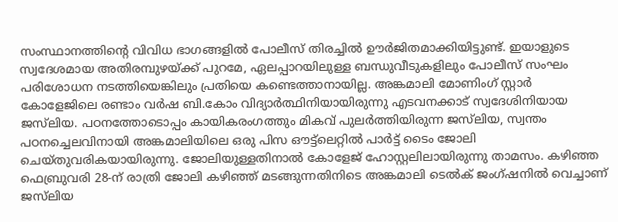സംസ്ഥാനത്തിൻ്റെ വിവിധ ഭാഗങ്ങളിൽ പോലീസ് തിരച്ചിൽ ഊർജിതമാക്കിയിട്ടുണ്ട്. ഇയാളുടെ സ്വദേശമായ അതിരമ്പുഴയ്ക്ക് പുറമേ, ഏലപ്പാറയിലുള്ള ബന്ധുവീടുകളിലും പോലീസ് സംഘം പരിശോധന നടത്തിയെങ്കിലും പ്രതിയെ കണ്ടെത്താനായില്ല. അങ്കമാലി മോണിംഗ് സ്റ്റാർ കോളേജിലെ രണ്ടാം വർഷ ബി.കോം വിദ്യാർത്ഥിനിയായിരുന്നു എടവനക്കാട് സ്വദേശിനിയായ ജസ്‌ലിയ. പഠനത്തോടൊപ്പം കായികരംഗത്തും മികവ് പുലർത്തിയിരുന്ന ജസ്‌ലിയ, സ്വന്തം പഠനച്ചെലവിനായി അങ്കമാലിയിലെ ഒരു പിസ ഔട്ട്ലെറ്റിൽ പാർട്ട് ടൈം ജോലി ചെയ്‌തുവരികയായിരുന്നു. ജോലിയുള്ളതിനാൽ കോളേജ് ഹോസ്റ്റലിലായിരുന്നു താമസം. കഴിഞ്ഞ ഫെബ്രുവരി 28-ന് രാത്രി ജോലി കഴിഞ്ഞ് മടങ്ങുന്നതിനിടെ അങ്കമാലി ടെൽക് ജംഗ്ഷനിൽ വെച്ചാണ് ജസ്‌ലിയ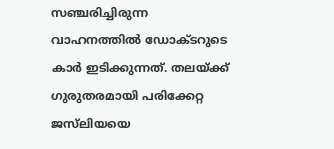സഞ്ചരിച്ചിരുന്ന വാഹനത്തിൽ ഡോക്ടറുടെ കാർ ഇടിക്കുന്നത്. തലയ്ക്ക് ഗുരുതരമായി പരിക്കേറ്റ ജസ്‌ലിയയെ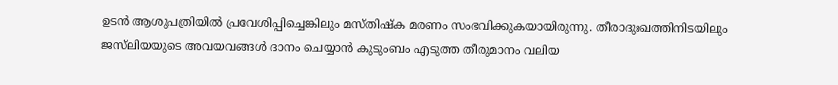ഉടൻ ആശുപത്രിയിൽ പ്രവേശിപ്പിച്ചെങ്കിലും മസ്‌തിഷ്‌ക മരണം സംഭവിക്കുകയായിരുന്നു. തീരാദുഃഖത്തിനിടയിലും ജസ്‌ലിയയുടെ അവയവങ്ങൾ ദാനം ചെയ്യാൻ കുടുംബം എടുത്ത തീരുമാനം വലിയ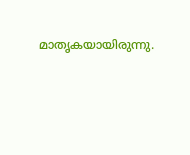മാതൃകയായിരുന്നു.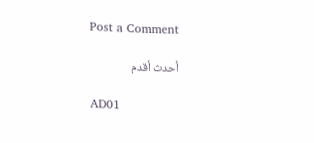Post a Comment

أحدث أقدم

AD01